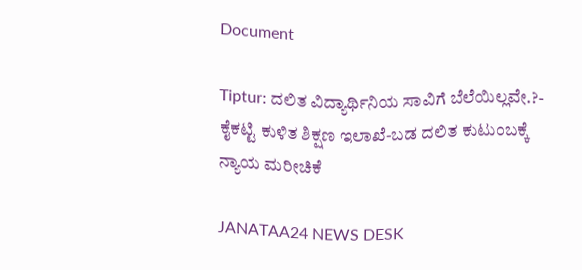Document

Tiptur: ದಲಿತ ವಿದ್ಯಾರ್ಥಿನಿಯ ಸಾವಿಗೆ ಬೆಲೆಯಿಲ್ಲವೇ.?- ಕೈಕಟ್ಟಿ ಕುಳಿತ ಶಿಕ್ಷಣ ಇಲಾಖೆ-ಬಡ ದಲಿತ ಕುಟುಂಬಕ್ಕೆ ನ್ಯಾಯ ಮರೀಚಿಕೆ

JANATAA24 NEWS DESK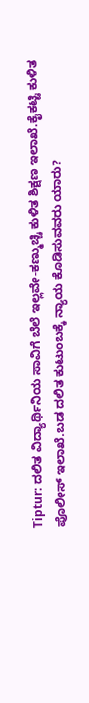Tiptur: ದಲಿತ ವಿದ್ಯಾರ್ಥಿನಿಯ ಸಾವಿಗೆ ಬೆಲೆ ಇಲ್ಲವೇ-ಕಣ್ಮುಚ್ಚಿ ಕುಳಿತ ಶಿಕ್ಷಣ ಇಲಾಖೆ.ಕೈಕಟ್ಟಿ ಕುಳಿತ ಪೊಲೀಸ್ ಇಲಾಖೆ.ಬಡ ದಲಿತ ಕುಟುಂಬಕ್ಕೆ ನ್ಯಾಯ ಕೊಡಿಸುವವರು ಯಾರು?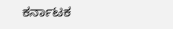ಕರ್ನಾಟಕ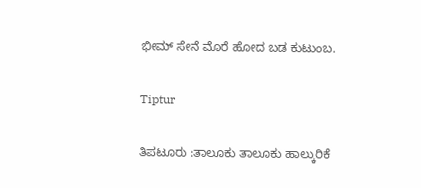ಭೀಮ್ ಸೇನೆ ಮೊರೆ ಹೋದ ಬಡ ಕುಟುಂಬ.

Tiptur

ತಿಪಟೂರು :ತಾಲೂಕು ತಾಲೂಕು ಹಾಲ್ಕುರಿಕೆ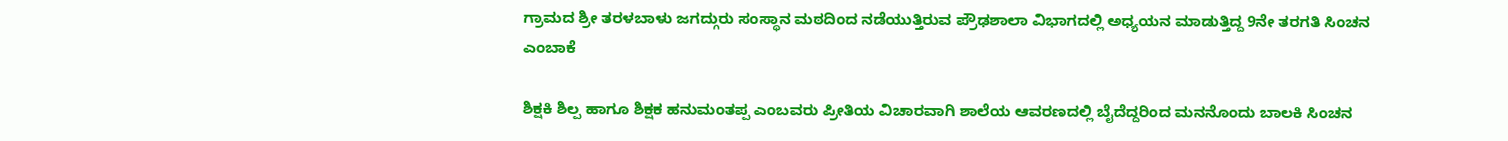ಗ್ರಾಮದ ಶ್ರೀ ತರಳಬಾಳು ಜಗದ್ಗುರು ಸಂಸ್ಥಾನ ಮಠದಿಂದ ನಡೆಯುತ್ತಿರುವ ಪ್ರೌಢಶಾಲಾ ವಿಭಾಗದಲ್ಲಿ ಅಧ್ಯಯನ ಮಾಡುತ್ತಿದ್ದ 9ನೇ ತರಗತಿ ಸಿಂಚನ ಎಂಬಾಕೆ

ಶಿಕ್ಷಕಿ ಶಿಲ್ಪ ಹಾಗೂ ಶಿಕ್ಷಕ ಹನುಮಂತಪ್ಪ ಎಂಬವರು ಪ್ರೀತಿಯ ವಿಚಾರವಾಗಿ ಶಾಲೆಯ ಆವರಣದಲ್ಲಿ ಬೈದೆದ್ದರಿಂದ ಮನನೊಂದು ಬಾಲಕಿ ಸಿಂಚನ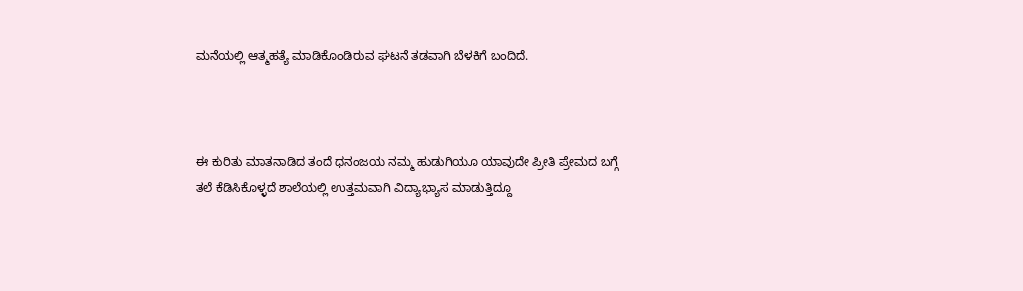ಮನೆಯಲ್ಲಿ ಆತ್ಮಹತ್ಯೆ ಮಾಡಿಕೊಂಡಿರುವ ಘಟನೆ ತಡವಾಗಿ ಬೆಳಕಿಗೆ ಬಂದಿದೆ.



ಈ ಕುರಿತು ಮಾತನಾಡಿದ ತಂದೆ ಧನಂಜಯ ನಮ್ಮ ಹುಡುಗಿಯೂ ಯಾವುದೇ ಪ್ರೀತಿ ಪ್ರೇಮದ ಬಗ್ಗೆ ತಲೆ ಕೆಡಿಸಿಕೊಳ್ಳದೆ ಶಾಲೆಯಲ್ಲಿ ಉತ್ತಮವಾಗಿ ವಿದ್ಯಾಭ್ಯಾಸ ಮಾಡುತ್ತಿದ್ದೂ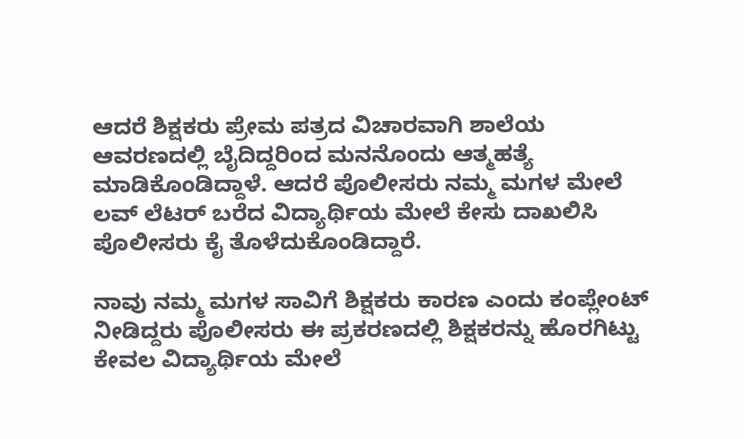ಆದರೆ ಶಿಕ್ಷಕರು ಪ್ರೇಮ ಪತ್ರದ ವಿಚಾರವಾಗಿ ಶಾಲೆಯ ಆವರಣದಲ್ಲಿ ಬೈದಿದ್ದರಿಂದ ಮನನೊಂದು ಆತ್ಮಹತ್ಯೆ ಮಾಡಿಕೊಂಡಿದ್ದಾಳೆ. ಆದರೆ ಪೊಲೀಸರು ನಮ್ಮ ಮಗಳ ಮೇಲೆ ಲವ್ ಲೆಟರ್ ಬರೆದ ವಿದ್ಯಾರ್ಥಿಯ ಮೇಲೆ ಕೇಸು ದಾಖಲಿಸಿ ಪೊಲೀಸರು ಕೈ ತೊಳೆದುಕೊಂಡಿದ್ದಾರೆ.

ನಾವು ನಮ್ಮ ಮಗಳ ಸಾವಿಗೆ ಶಿಕ್ಷಕರು ಕಾರಣ ಎಂದು ಕಂಪ್ಲೇಂಟ್ ನೀಡಿದ್ದರು ಪೊಲೀಸರು ಈ ಪ್ರಕರಣದಲ್ಲಿ ಶಿಕ್ಷಕರನ್ನು ಹೊರಗಿಟ್ಟು ಕೇವಲ ವಿದ್ಯಾರ್ಥಿಯ ಮೇಲೆ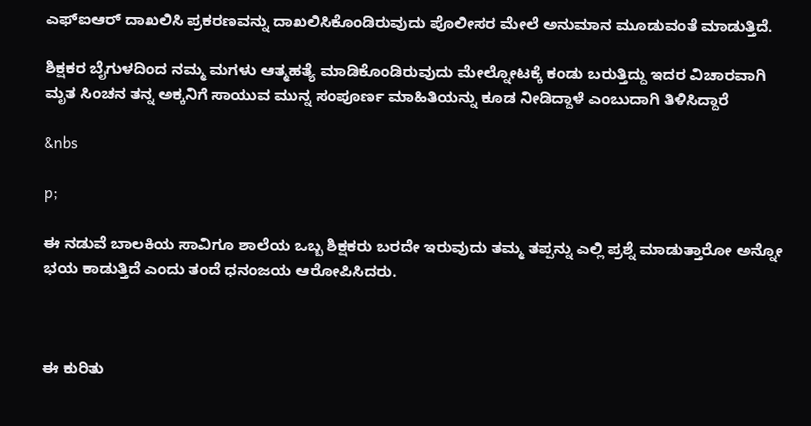ಎಫ್ಐಆರ್ ದಾಖಲಿಸಿ ಪ್ರಕರಣವನ್ನು ದಾಖಲಿಸಿಕೊಂಡಿರುವುದು ಪೊಲೀಸರ ಮೇಲೆ ಅನುಮಾನ ಮೂಡುವಂತೆ ಮಾಡುತ್ತಿದೆ.

ಶಿಕ್ಷಕರ ಬೈಗುಳದಿಂದ ನಮ್ಮ ಮಗಳು ಆತ್ಮಹತ್ಯೆ ಮಾಡಿಕೊಂಡಿರುವುದು ಮೇಲ್ನೋಟಕ್ಕೆ ಕಂಡು ಬರುತ್ತಿದ್ದು ಇದರ ವಿಚಾರವಾಗಿ ಮೃತ ಸಿಂಚನ ತನ್ನ ಅಕ್ಕನಿಗೆ ಸಾಯುವ ಮುನ್ನ ಸಂಪೂರ್ಣ ಮಾಹಿತಿಯನ್ನು ಕೂಡ ನೀಡಿದ್ದಾಳೆ ಎಂಬುದಾಗಿ ತಿಳಿಸಿದ್ದಾರೆ

&nbs

p;

ಈ ನಡುವೆ ಬಾಲಕಿಯ ಸಾವಿಗೂ ಶಾಲೆಯ ಒಬ್ಬ ಶಿಕ್ಷಕರು ಬರದೇ ಇರುವುದು ತಮ್ಮ ತಪ್ಪನ್ನು ಎಲ್ಲಿ ಪ್ರಶ್ನೆ ಮಾಡುತ್ತಾರೋ ಅನ್ನೋ ಭಯ ಕಾಡುತ್ತಿದೆ ಎಂದು ತಂದೆ ಧನಂಜಯ ಆರೋಪಿಸಿದರು.



ಈ ಕುರಿತು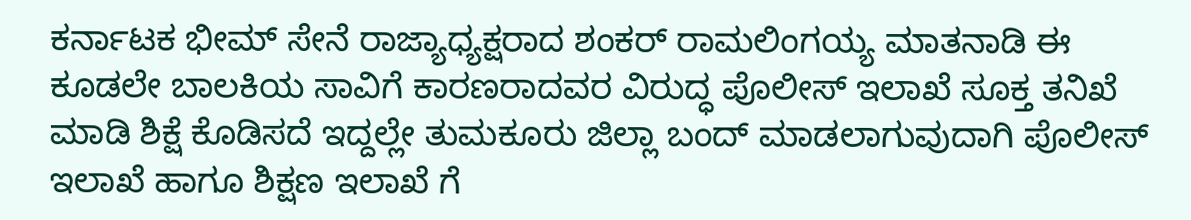ಕರ್ನಾಟಕ ಭೀಮ್ ಸೇನೆ ರಾಜ್ಯಾಧ್ಯಕ್ಷರಾದ ಶಂಕರ್ ರಾಮಲಿಂಗಯ್ಯ ಮಾತನಾಡಿ ಈ ಕೂಡಲೇ ಬಾಲಕಿಯ ಸಾವಿಗೆ ಕಾರಣರಾದವರ ವಿರುದ್ಧ ಪೊಲೀಸ್ ಇಲಾಖೆ ಸೂಕ್ತ ತನಿಖೆ ಮಾಡಿ ಶಿಕ್ಷೆ ಕೊಡಿಸದೆ ಇದ್ದಲ್ಲೇ ತುಮಕೂರು ಜಿಲ್ಲಾ ಬಂದ್ ಮಾಡಲಾಗುವುದಾಗಿ ಪೊಲೀಸ್ ಇಲಾಖೆ ಹಾಗೂ ಶಿಕ್ಷಣ ಇಲಾಖೆ ಗೆ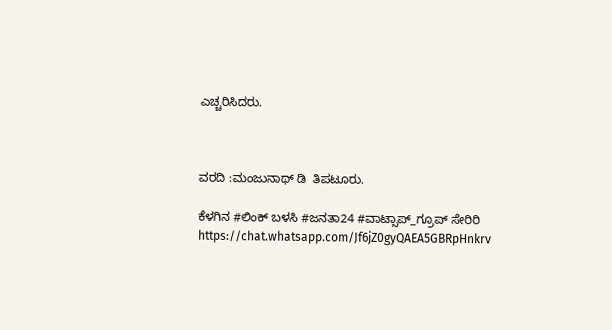ಎಚ್ಚರಿಸಿದರು.



ವರದಿ :ಮಂಜುನಾಥ್ ಡಿ  ತಿಪಟೂರು.

ಕೆಳಗಿನ #ಲಿಂಕ್ ಬಳಸಿ #ಜನತಾ24 #ವಾಟ್ಸಾಪ್_ಗ್ರೂಪ್ ಸೇರಿರಿ https://chat.whatsapp.com/Jf6jZ0gyQAEA5GBRpHnkrv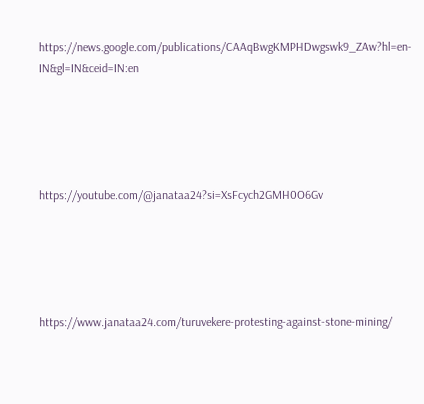https://news.google.com/publications/CAAqBwgKMPHDwgswk9_ZAw?hl=en-IN&gl=IN&ceid=IN:en





https://youtube.com/@janataa24?si=XsFcych2GMH0O6Gv





https://www.janataa24.com/turuvekere-protesting-against-stone-mining/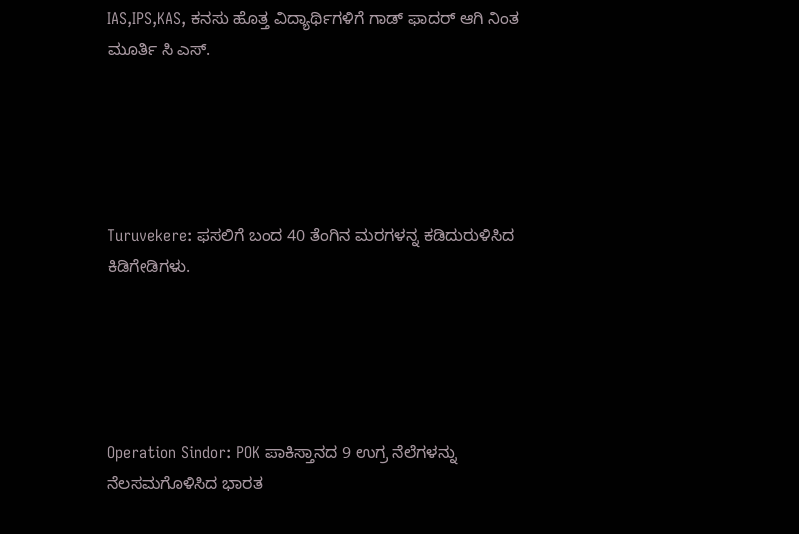IAS,IPS,KAS, ಕನಸು ಹೊತ್ತ ವಿದ್ಯಾರ್ಥಿಗಳಿಗೆ ಗಾಡ್ ಫಾದರ್ ಆಗಿ ನಿಂತ ಮೂರ್ತಿ ಸಿ ಎಸ್.





Turuvekere: ಫಸಲಿಗೆ ಬಂದ 40 ತೆಂಗಿನ ಮರಗಳನ್ನ ಕಡಿದುರುಳಿಸಿದ ಕಿಡಿಗೇಡಿಗಳು.





Operation Sindor: POK ಪಾಕಿಸ್ತಾನದ 9 ಉಗ್ರ ನೆಲೆಗಳನ್ನು ನೆಲಸಮಗೊಳಿಸಿದ ಭಾರತ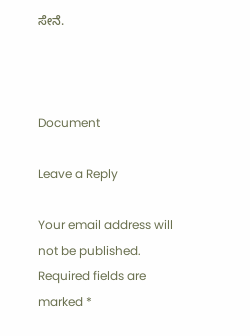ಸೇನೆ.



Document

Leave a Reply

Your email address will not be published. Required fields are marked *